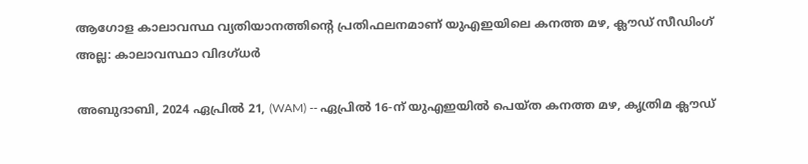ആഗോള കാലാവസ്ഥ വ്യതിയാനത്തിൻ്റെ പ്രതിഫലനമാണ് യുഎഇയിലെ കനത്ത മഴ, ക്ലൗഡ് സീഡിംഗ് അല്ല: കാലാവസ്ഥാ വിദഗ്ധർ

അബുദാബി, 2024 ഏപ്രിൽ 21, (WAM) -- ഏപ്രിൽ 16-ന് യുഎഇയിൽ പെയ്ത കനത്ത മഴ, കൃത്രിമ ക്ലൗഡ്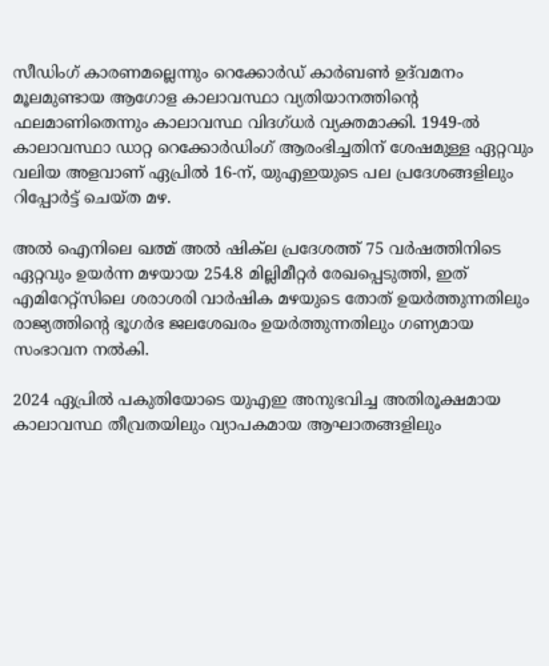സീഡിംഗ് കാരണമല്ലെന്നും റെക്കോർഡ് കാർബൺ ഉദ്‌വമനം മൂലമുണ്ടായ ആഗോള കാലാവസ്ഥാ വ്യതിയാനത്തിൻ്റെ ഫലമാണിതെന്നും കാലാവസ്ഥ വിദഗ്ധർ വ്യക്തമാക്കി. 1949-ൽ കാലാവസ്ഥാ ഡാറ്റ റെക്കോർഡിംഗ് ആരംഭിച്ചതിന് ശേഷമുള്ള ഏറ്റവും വലിയ അളവാണ് ഏപ്രിൽ 16-ന്, യുഎഇയുടെ പല പ്രദേശങ്ങളിലും റിപ്പോർട്ട് ചെയ്ത മഴ.

അൽ ഐനിലെ ഖത്മ് അൽ ഷിക്‌ല പ്രദേശത്ത് 75 വർഷത്തിനിടെ ഏറ്റവും ഉയർന്ന മഴയായ 254.8 മില്ലിമീറ്റർ രേഖപ്പെടുത്തി, ഇത് എമിറേറ്റ്‌സിലെ ശരാശരി വാർഷിക മഴയുടെ തോത് ഉയർത്തുന്നതിലും രാജ്യത്തിൻ്റെ ഭൂഗർഭ ജലശേഖരം ഉയർത്തുന്നതിലും ഗണ്യമായ സംഭാവന നൽകി.

2024 ഏപ്രിൽ പകുതിയോടെ യുഎഇ അനുഭവിച്ച അതിരൂക്ഷമായ കാലാവസ്ഥ തീവ്രതയിലും വ്യാപകമായ ആഘാതങ്ങളിലും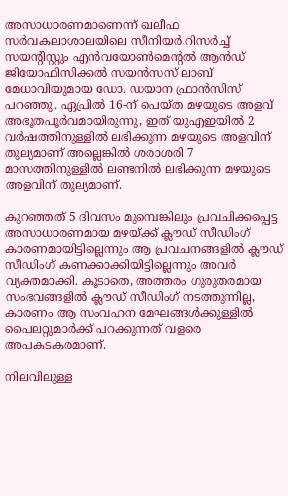അസാധാരണമാണെന്ന് ഖലീഫ സർവകലാശാലയിലെ സീനിയർ റിസർച്ച് സയൻ്റിസ്റ്റും എൻവയോൺമെൻ്റൽ ആൻഡ് ജിയോഫിസിക്കൽ സയൻസസ് ലാബ് മേധാവിയുമായ ഡോ. ഡയാന ഫ്രാൻസിസ് പറഞ്ഞു. ഏപ്രിൽ 16-ന് പെയ്ത മഴയുടെ അളവ് അഭൂതപൂർവമായിരുന്നു, ഇത് യുഎഇയിൽ 2 വർഷത്തിനുള്ളിൽ ലഭിക്കുന്ന മഴയുടെ അളവിന് തുല്യമാണ് അല്ലെങ്കിൽ ശരാശരി 7 മാസത്തിനുള്ളിൽ ലണ്ടനിൽ ലഭിക്കുന്ന മഴയുടെ അളവിന് തുല്യമാണ്.

കുറഞ്ഞത് 5 ദിവസം മുമ്പെങ്കിലും പ്രവചിക്കപ്പെട്ട അസാധാരണമായ മഴയ്ക്ക് ക്ലൗഡ് സീഡിംഗ് കാരണമായിട്ടില്ലെന്നും ആ പ്രവചനങ്ങളിൽ ക്ലൗഡ് സീഡിംഗ് കണക്കാക്കിയിട്ടില്ലെന്നും അവർ വ്യക്തമാക്കി. കൂടാതെ, അത്തരം ഗുരുതരമായ സംഭവങ്ങളിൽ ക്ലൗഡ് സീഡിംഗ് നടത്തുന്നില്ല, കാരണം ആ സംവഹന മേഘങ്ങൾക്കുള്ളിൽ പൈലറ്റുമാർക്ക് പറക്കുന്നത് വളരെ അപകടകരമാണ്.

നിലവിലുള്ള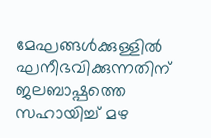മേഘങ്ങൾക്കുള്ളിൽ ഘനീഭവിക്കുന്നതിന് ജലബാഷ്പത്തെ സഹായിച്ച് മഴ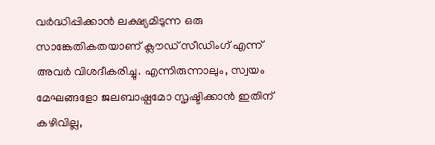വർദ്ധിപ്പിക്കാൻ ലക്ഷ്യമിടുന്ന ഒരു സാങ്കേതികതയാണ് ക്ലൗഡ് സീഡിംഗ് എന്ന് അവർ വിശദീകരിച്ചു. എന്നിരുന്നാലും, സ്വയം മേഘങ്ങളോ ജലബാഷ്പമോ സൃഷ്ടിക്കാൻ ഇതിന് കഴിവില്ല,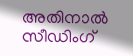അതിനാൽ സീഡിംഗ്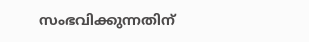സംഭവിക്കുന്നതിന്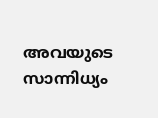അവയുടെ സാന്നിധ്യം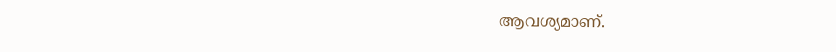ആവശ്യമാണ്.